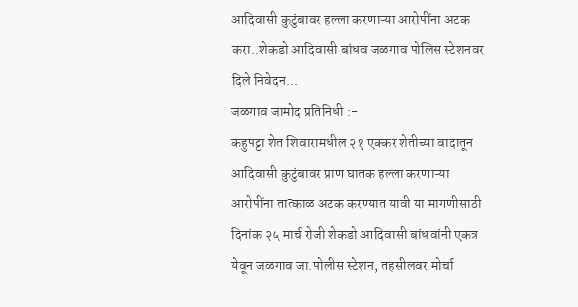आदिवासी कुटुंबावर हल्ला करणाऱ्या आरोपींना अटक करा..शेकडो आदिवासी बांधव जळगाव पोलिस स्टेशनवर दिले निवेदन...
जळगाव जामोद प्रतिनिधी :-
कहुपट्टा शेत शिवारामधील २१ एक्कर शेतीच्या वादातून आदिवासी कुटुंबावर प्राण घातक हल्ला करणाऱ्या आरोपींना तात्काळ अटक करण्यात यावी या मागणीसाठी दिनांक २५ मार्च रोजी शेकडो आदिवासी बांधवांनी एकत्र येवून जळगाव जा.पोलीस स्टेशन, तहसीलवर मोर्चा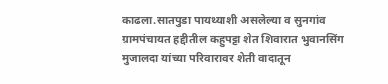काढला.सातपुडा पायथ्याशी असलेल्या व सुनगांव ग्रामपंचायत हद्दीतील कहुपट्टा शेत शिवारात भुवानसिंग मुजालदा यांच्या परिवारावर शेती वादातून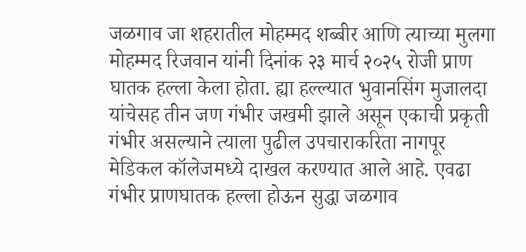जळगाव जा शहरातील मोहम्मद शब्बीर आणि त्याच्या मुलगा मोहम्मद रिजवान यांनी दिनांक २३ मार्च २०२५ रोजी प्राण घातक हल्ला केला होता. ह्या हल्ल्यात भुवानसिंग मुजालदा यांचेसह तीन जण गंभीर जखमी झाले असून एकाची प्रकृती गंभीर असल्याने त्याला पुढील उपचाराकरिता नागपूर मेडिकल कॉलेजमध्ये दाखल करण्यात आले आहे. एवढा गंभीर प्राणघातक हल्ला होऊन सुद्धा जळगाव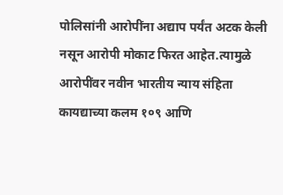पोलिसांनी आरोपींना अद्याप पर्यंत अटक केली नसून आरोपी मोकाट फिरत आहेत.त्यामुळे आरोपींवर नवीन भारतीय न्याय संहिता कायद्याच्या कलम १०९ आणि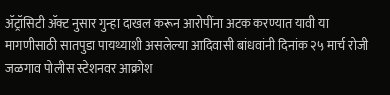ॲट्रॉसिटी ॲक्ट नुसार गुन्हा दाखल करून आरोपींना अटक करण्यात यावी या मागणीसाठी सातपुडा पायथ्याशी असलेल्या आदिवासी बांधवांनी दिनांक २५ मार्च रोजी जळगाव पोलीस स्टेशनवर आक्रोश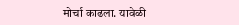मोर्चा काढला. यावेळी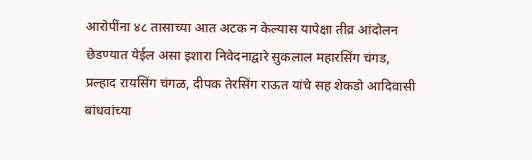आरोपींना ४८ तासाच्या आत अटक न केल्यास यापेक्षा तीव्र आंदोलन छेडण्यात येईल असा इशारा निवेदनाद्वारे सुकलाल महारसिंग चंगड, प्रल्हाद रायसिंग चंगळ, दीपक तेरसिंग राऊत यांचे सह शेकडो आदिवासी बांधवांच्या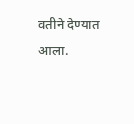वतीने देण्यात आला.